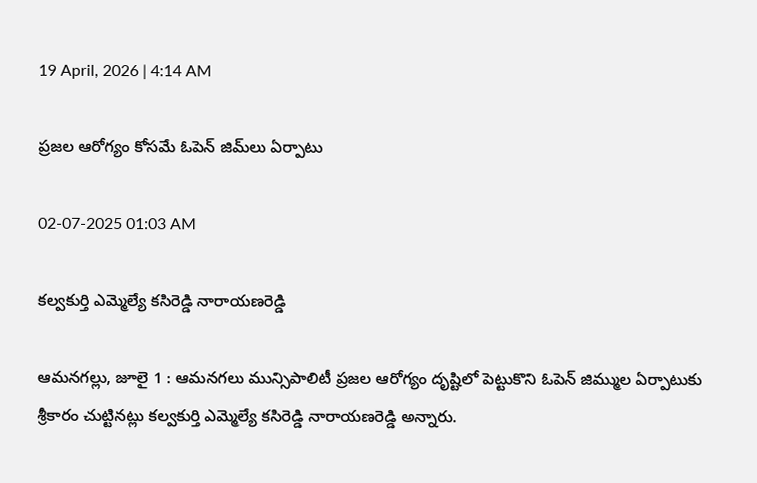19 April, 2026 | 4:14 AM

ప్రజల ఆరోగ్యం కోసమే ఓపెన్ జిమ్‌లు ఏర్పాటు

02-07-2025 01:03 AM

కల్వకుర్తి ఎమ్మెల్యే కసిరెడ్డి నారాయణరెడ్డి

ఆమనగల్లు, జూలై 1 : ఆమనగలు మున్సిపాలిటీ ప్రజల ఆరోగ్యం దృష్టిలో పెట్టుకొని ఓపెన్ జిమ్ముల ఏర్పాటుకు శ్రీకారం చుట్టినట్లు కల్వకుర్తి ఎమ్మెల్యే కసిరెడ్డి నారాయణరెడ్డి అన్నారు.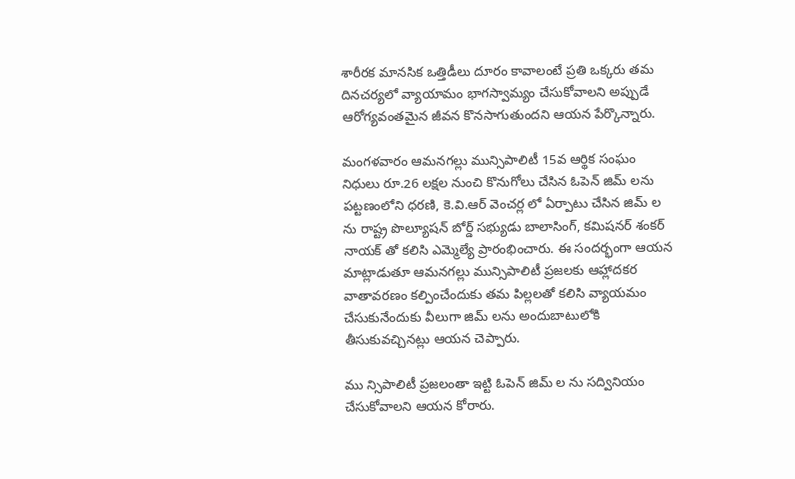శారీరక మానసిక ఒత్తిడీలు దూరం కావాలంటే ప్రతి ఒక్కరు తమ దినచర్యలో వ్యాయామం భాగస్వామ్యం చేసుకోవాలని అప్పుడే ఆరోగ్యవంతమైన జీవన కొనసాగుతుందని ఆయన పేర్కొన్నారు.

మంగళవారం ఆమనగల్లు మున్సిపాలిటీ 15వ ఆర్థిక సంఘం నిధులు రూ.26 లక్షల నుంచి కొనుగోలు చేసిన ఓపెన్ జిమ్ లను పట్టణంలోని ధరణి, కె.వి.ఆర్ వెంచర్ల లో ఏర్పాటు చేసిన జిమ్ ల ను రాష్ట్ర పొల్యూషన్ బోర్డ్ సభ్యుడు బాలాసింగ్, కమిషనర్ శంకర్ నాయక్ తో కలిసి ఎమ్మెల్యే ప్రారంభించారు. ఈ సందర్భంగా ఆయన మాట్లాడుతూ ఆమనగల్లు మున్సిపాలిటీ ప్రజలకు ఆహ్లాదకర వాతావరణం కల్పించేందుకు తమ పిల్లలతో కలిసి వ్యాయమం చేసుకునేందుకు వీలుగా జిమ్ లను అందుబాటులోకి తీసుకువచ్చినట్లు ఆయన చెప్పారు.

ము న్సిపాలిటీ ప్రజలంతా ఇట్టి ఓపెన్ జిమ్ ల ను సద్వినియం చేసుకోవాలని ఆయన కోరారు.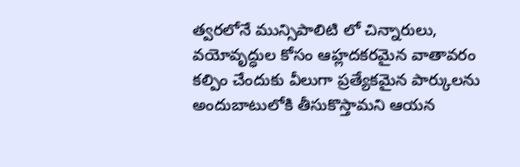త్వరలోనే మున్సిపాలిటి లో చిన్నారులు, వయోవృద్ధుల కోసం ఆహ్లదకరమైన వాతావరం కల్పిం చేందుకు వీలుగా ప్రత్యేకమైన పార్కులను అందుబాటులోకి తీసుకొస్తామని ఆయన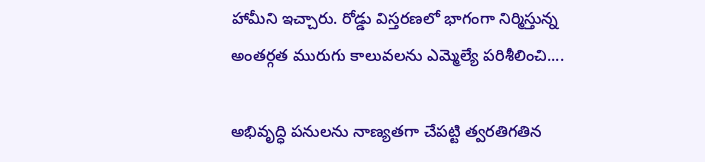హామీని ఇచ్చారు. రోడ్డు విస్తరణలో భాగంగా నిర్మిస్తున్న అంతర్గత మురుగు కాలువలను ఎమ్మెల్యే పరిశీలించి....

అభివృద్ధి పనులను నాణ్యతగా చేపట్టి త్వరతిగతిన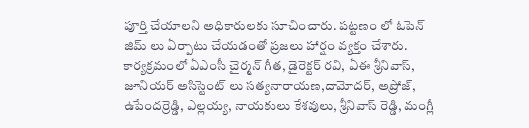పూర్తి చేయాలని అధికారులకు సూచించారు. పట్టణం లో ఓపెన్ జిమ్ లు ఏర్పాటు చేయడంతో ప్రజలు హార్షం వ్యక్తం చేశారు. కార్యక్రమంలో ఏఎంసీ చైర్మన్ గీత, డైరెక్టర్ రవి, ఏఈ శ్రీనివాస్, జూనియర్ అసిస్టెంట్ లు సత్యనారాయణ,దామోదర్, అప్రోజ్, ఉపేందర్రెడ్డి, ఎల్లయ్య, నాయకులు కేశవులు, శ్రీనివాస్ రెడ్డి, మంగ్లీ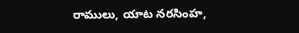రాములు, యాట నరసింహ,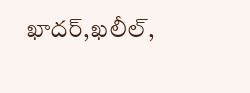ఖాదర్,ఖలీల్,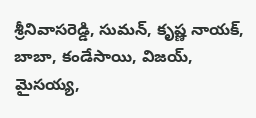శ్రీనివాసరెడ్డి, సుమన్, కృష్ణ నాయక్, బాబా, కండేసాయి, విజయ్, మైసయ్య,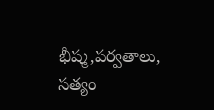భీష్మ,పర్వతాలు, సత్యం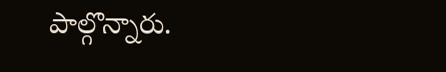పాల్గొన్నారు.